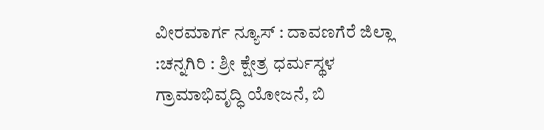ವೀರಮಾರ್ಗ ನ್ಯೂಸ್ : ದಾವಣಗೆರೆ ಜಿಲ್ಲಾ :ಚನ್ನಗಿರಿ : ಶ್ರೀ ಕ್ಷೇತ್ರ ಧರ್ಮಸ್ಥಳ ಗ್ರಾಮಾಭಿವೃದ್ಧಿ ಯೋಜನೆ, ಬಿ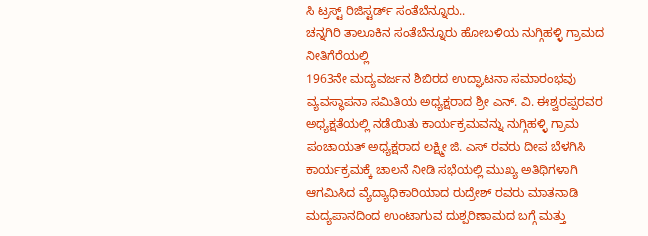ಸಿ ಟ್ರಸ್ಟ್ ರಿಜಿಸ್ಟರ್ಡ್ ಸಂತೆಬೆನ್ನೂರು..
ಚನ್ನಗಿರಿ ತಾಲೂಕಿನ ಸಂತೆಬೆನ್ನೂರು ಹೋಬಳಿಯ ನುಗ್ಗಿಹಳ್ಳಿ ಗ್ರಾಮದ ನೀತಿಗೆರೆಯಲ್ಲಿ
1963ನೇ ಮದ್ಯವರ್ಜನ ಶಿಬಿರದ ಉದ್ಘಾಟನಾ ಸಮಾರಂಭವು ವ್ಯವಸ್ಥಾಪನಾ ಸಮಿತಿಯ ಅಧ್ಯಕ್ಷರಾದ ಶ್ರೀ ಎನ್. ವಿ. ಈಶ್ವರಪ್ಪರವರ ಅಧ್ಯಕ್ಷತೆಯಲ್ಲಿ ನಡೆಯಿತು ಕಾರ್ಯಕ್ರಮವನ್ನು ನುಗ್ಗಿಹಳ್ಳಿ ಗ್ರಾಮ ಪಂಚಾಯತ್ ಅಧ್ಯಕ್ಷರಾದ ಲಕ್ಷ್ಮೀ ಜಿ. ಎಸ್ ರವರು ದೀಪ ಬೆಳಗಿಸಿ ಕಾರ್ಯಕ್ರಮಕ್ಕೆ ಚಾಲನೆ ನೀಡಿ ಸಭೆಯಲ್ಲಿ ಮುಖ್ಯ ಅತಿಥಿಗಳಾಗಿ ಆಗಮಿಸಿದ ವ್ಯೆದ್ಯಾಧಿಕಾರಿಯಾದ ರುದ್ರೇಶ್ ರವರು ಮಾತನಾಡಿ ಮದ್ಯಪಾನದಿಂದ ಉಂಟಾಗುವ ದುಶ್ಪರಿಣಾಮದ ಬಗ್ಗೆ ಮತ್ತು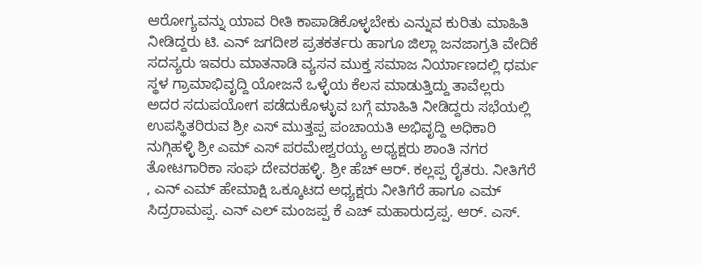ಆರೋಗ್ಯವನ್ನು ಯಾವ ರೀತಿ ಕಾಪಾಡಿಕೊಳ್ಳಬೇಕು ಎನ್ನುವ ಕುರಿತು ಮಾಹಿತಿ ನೀಡಿದ್ದರು ಟಿ. ಎನ್ ಜಗದೀಶ ಪ್ರತಕರ್ತರು ಹಾಗೂ ಜಿಲ್ಲಾ ಜನಜಾಗ್ರತಿ ವೇದಿಕೆ ಸದಸ್ಯರು ಇವರು ಮಾತನಾಡಿ ವ್ಯಸನ ಮುಕ್ತ ಸಮಾಜ ನಿರ್ಯಾಣದಲ್ಲಿ ಧರ್ಮ ಸ್ಥಳ ಗ್ರಾಮಾಭಿವೃದ್ದಿ ಯೋಜನೆ ಒಳ್ಳೆಯ ಕೆಲಸ ಮಾಡುತ್ತಿದ್ದು ತಾವೆಲ್ಲರು ಅದರ ಸದುಪಯೋಗ ಪಡೆದುಕೊಳ್ಳುವ ಬಗ್ಗೆ ಮಾಹಿತಿ ನೀಡಿದ್ದರು ಸಭೆಯಲ್ಲಿ ಉಪಸ್ಥಿತರಿರುವ ಶ್ರೀ ಎಸ್ ಮುತ್ತಪ್ಪ ಪಂಚಾಯತಿ ಅಭಿವೃದ್ದಿ ಅಧಿಕಾರಿ ನುಗ್ಗಿಹಳ್ಳಿ ಶ್ರೀ ಎಮ್ ಎಸ್ ಪರಮೇಶ್ವರಯ್ಯ ಅಧ್ಯಕ್ಷರು ಶಾಂತಿ ನಗರ ತೋಟಗಾರಿಕಾ ಸಂಘ ದೇವರಹಳ್ಳಿ. ಶ್ರೀ ಹೆಚ್ ಆರ್. ಕಲ್ಲಪ್ಪ ರೈತರು. ನೀತಿಗೆರೆ , ಎನ್ ಎಮ್ ಹೇಮಾಕ್ಷಿ ಒಕ್ಕೂಟದ ಅಧ್ಯಕ್ಷರು ನೀತಿಗೆರೆ ಹಾಗೂ ಎಮ್ ಸಿದ್ರರಾಮಪ್ಪ. ಎನ್ ಎಲ್ ಮಂಜಪ್ಪ ಕೆ ಎಚ್ ಮಹಾರುದ್ರಪ್ಪ. ಆರ್. ಎಸ್.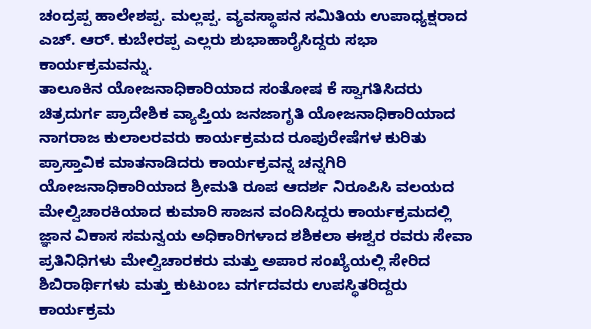ಚಂದ್ರಪ್ಪ ಹಾಲೇಶಪ್ಪ. ಮಲ್ಲಪ್ಪ. ವ್ಯವಸ್ಥಾಪನ ಸಮಿತಿಯ ಉಪಾಧ್ಯಕ್ಷರಾದ ಎಚ್. ಆರ್. ಕುಬೇರಪ್ಪ ಎಲ್ಲರು ಶುಭಾಹಾರೈಸಿದ್ದರು ಸಭಾ ಕಾರ್ಯಕ್ರಮವನ್ನು.
ತಾಲೂಕಿನ ಯೋಜನಾಧಿಕಾರಿಯಾದ ಸಂತೋಷ ಕೆ ಸ್ವಾಗತಿಸಿದರು ಚಿತ್ರದುರ್ಗ ಪ್ರಾದೇಶಿಕ ವ್ಯಾಪ್ತಿಯ ಜನಜಾಗೃತಿ ಯೋಜನಾಧಿಕಾರಿಯಾದ ನಾಗರಾಜ ಕುಲಾಲರವರು ಕಾರ್ಯಕ್ರಮದ ರೂಪುರೇಷೆಗಳ ಕುರಿತು ಪ್ರಾಸ್ತಾವಿಕ ಮಾತನಾಡಿದರು ಕಾರ್ಯಕ್ರವನ್ನ ಚನ್ನಗಿರಿ ಯೋಜನಾಧಿಕಾರಿಯಾದ ಶ್ರೀಮತಿ ರೂಪ ಆದರ್ಶ ನಿರೂಪಿಸಿ ವಲಯದ ಮೇಲ್ವಿಚಾರಕಿಯಾದ ಕುಮಾರಿ ಸಾಜನ ವಂದಿಸಿದ್ದರು ಕಾರ್ಯಕ್ರಮದಲ್ಲಿ ಜ್ಞಾನ ವಿಕಾಸ ಸಮನ್ವಯ ಅಧಿಕಾರಿಗಳಾದ ಶಶಿಕಲಾ ಈಶ್ವರ ರವರು ಸೇವಾ ಪ್ರತಿನಿಧಿಗಳು ಮೇಲ್ವಿಚಾರಕರು ಮತ್ತು ಅಪಾರ ಸಂಖ್ಯೆಯಲ್ಲಿ ಸೇರಿದ ಶಿಬಿರಾರ್ಥಿಗಳು ಮತ್ತು ಕುಟುಂಬ ವರ್ಗದವರು ಉಪಸ್ಥಿತರಿದ್ದರು ಕಾರ್ಯಕ್ರಮ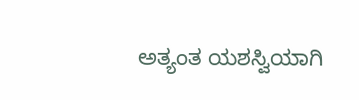ಅತ್ಯಂತ ಯಶಸ್ವಿಯಾಗಿ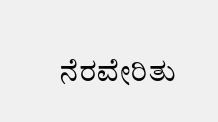ನೆರವೇರಿತು